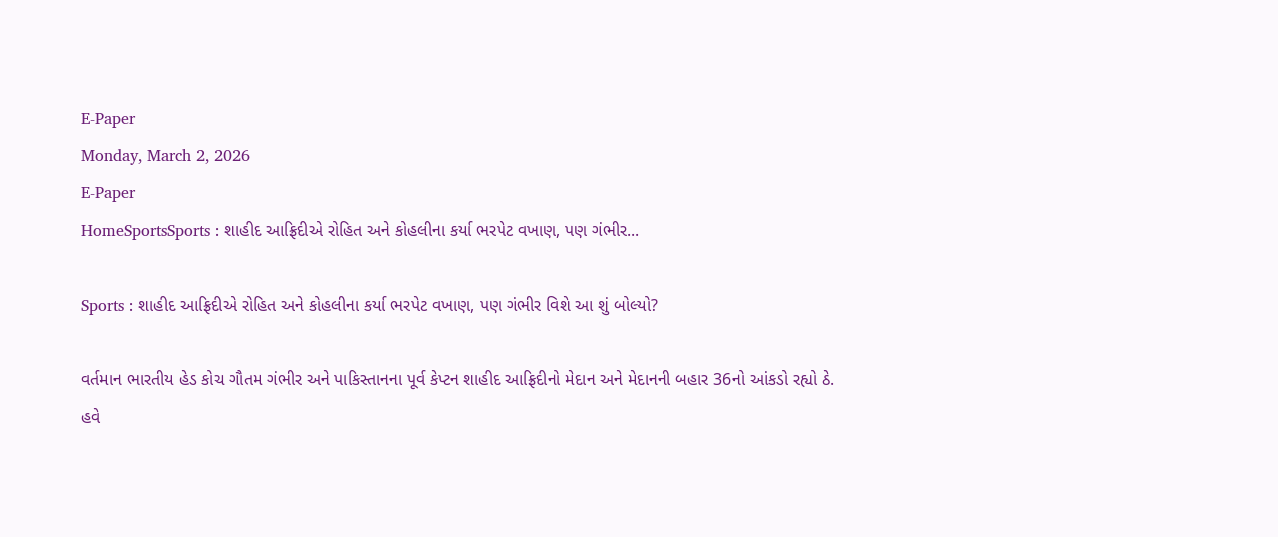E-Paper
Monday, March 2, 2026
E-Paper
HomeSportsSports : શાહીદ આફ્રિદીએ રોહિત અને કોહલીના કર્યા ભરપેટ વખાણ, પણ ગંભીર...

Sports : શાહીદ આફ્રિદીએ રોહિત અને કોહલીના કર્યા ભરપેટ વખાણ, પણ ગંભીર વિશે આ શું બોલ્યો?

વર્તમાન ભારતીય હેડ કોચ ગૌતમ ગંભીર અને પાકિસ્તાનના પૂર્વ કેપ્ટન શાહીદ આફ્રિદીનો મેદાન અને મેદાનની બહાર 36નો આંકડો રહ્યો ઠે. હવે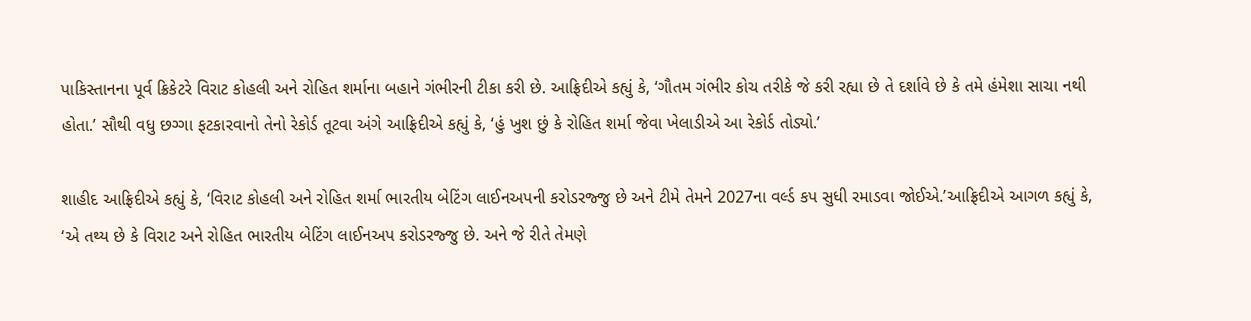પાકિસ્તાનના પૂર્વ ક્રિકેટરે વિરાટ કોહલી અને રોહિત શર્માના બહાને ગંભીરની ટીકા કરી છે. આફ્રિદીએ કહ્યું કે, ‘ગૌતમ ગંભીર કોચ તરીકે જે કરી રહ્યા છે તે દર્શાવે છે કે તમે હંમેશા સાચા નથી હોતા.’ સૌથી વધુ છગ્ગા ફટકારવાનો તેનો રેકોર્ડ તૂટવા અંગે આફ્રિદીએ કહ્યું કે, ‘હું ખુશ છું કે રોહિત શર્મા જેવા ખેલાડીએ આ રેકોર્ડ તોડ્યો.’

શાહીદ આફ્રિદીએ કહ્યું કે, ‘વિરાટ કોહલી અને રોહિત શર્મા ભારતીય બેટિંગ લાઈનઅપની કરોડરજ્જુ છે અને ટીમે તેમને 2027ના વર્લ્ડ કપ સુધી રમાડવા જોઈએ.’આફ્રિદીએ આગળ કહ્યું કે, ‘એ તથ્ય છે કે વિરાટ અને રોહિત ભારતીય બેટિંગ લાઈનઅપ કરોડરજ્જુ છે. અને જે રીતે તેમણે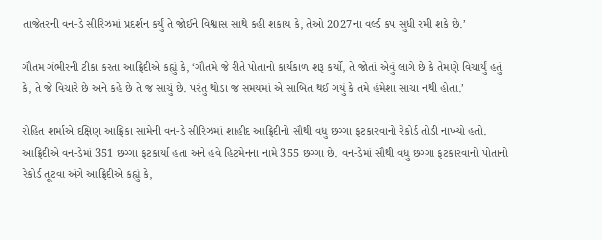તાજેતરની વન-ડે સીરિઝમાં પ્રદર્શન કર્યું તે જોઈને વિશ્વાસ સાથે કહી શકાય કે, તેઓ 2027ના વર્લ્ડ કપ સુધી રમી શકે છે.’

ગૌતમ ગંભીરની ટીકા કરતા આફ્રિદીએ કહ્યું કે, ‘ગૌતમે જે રીતે પોતાનો કાર્યકાળ શરૂ કર્યો, તે જોતાં એવું લાગે છે કે તેમણે વિચાર્યું હતું કે, તે જે વિચારે છે અને કહે છે તે જ સાચું છે. પરંતુ થોડા જ સમયમાં એ સાબિત થઈ ગયું કે તમે હંમેશા સાચા નથી હોતા.’

રોહિત શર્માએ દક્ષિણ આફ્રિકા સામેની વન-ડે સીરિઝમાં શાહીદ આફ્રિદીનો સૌથી વધુ છગ્ગા ફટકારવાનો રેકોર્ડ તોડી નાખ્યો હતો. આફ્રિદીએ વન-ડેમાં 351 છગ્ગા ફટકાર્યા હતા અને હવે હિટમેનના નામે 355 છગ્ગા છે. વન-ડેમાં સૌથી વધુ છગ્ગા ફટકારવાનો પોતાનો રેકોર્ડ તૂટવા અંગે આફ્રિદીએ કહ્યું કે,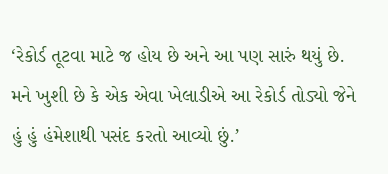‘રેકોર્ડ તૂટવા માટે જ હોય છે અને આ પણ સારું થયું છે. મને ખુશી છે કે એક એવા ખેલાડીએ આ રેકોર્ડ તોડ્યો જેને હું હું હંમેશાથી પસંદ કરતો આવ્યો છું.’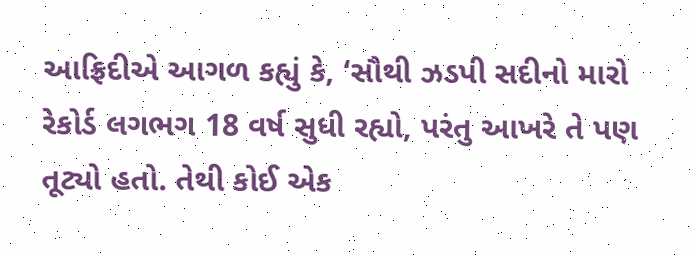આફ્રિદીએ આગળ કહ્યું કે, ‘સૌથી ઝડપી સદીનો મારો રેકોર્ડ લગભગ 18 વર્ષ સુધી રહ્યો, પરંતુ આખરે તે પણ તૂટ્યો હતો. તેથી કોઈ એક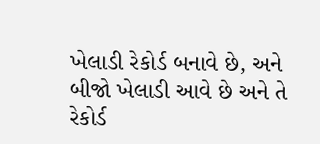ખેલાડી રેકોર્ડ બનાવે છે, અને બીજો ખેલાડી આવે છે અને તે રેકોર્ડ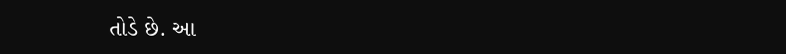તોડે છે. આ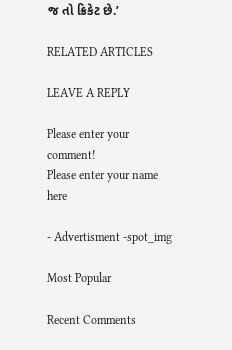જ તો ક્રિકેટ છે.’

RELATED ARTICLES

LEAVE A REPLY

Please enter your comment!
Please enter your name here

- Advertisment -spot_img

Most Popular

Recent Comments